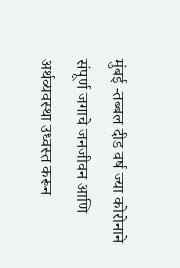मुंबई -तब्बल दीड वर्ष ज्या कोरोनाने संपूर्ण जगाचे जनजीवन आणि अर्थव्यवस्था उध्वस्त करून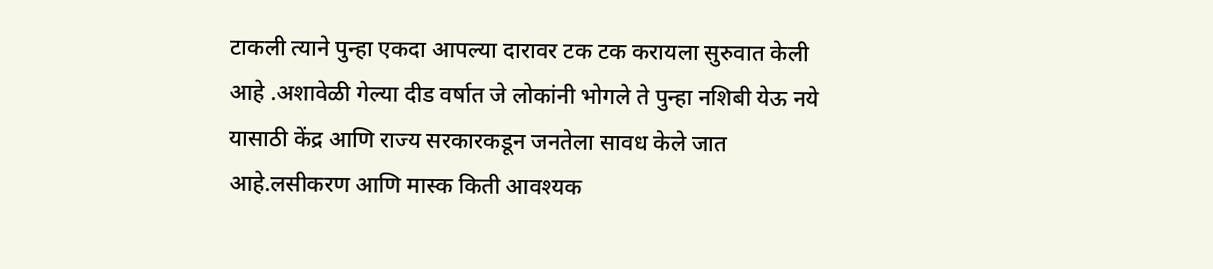टाकली त्याने पुन्हा एकदा आपल्या दारावर टक टक करायला सुरुवात केली आहे .अशावेळी गेल्या दीड वर्षात जे लोकांनी भोगले ते पुन्हा नशिबी येऊ नये यासाठी केंद्र आणि राज्य सरकारकडून जनतेला सावध केले जात आहे.लसीकरण आणि मास्क किती आवश्यक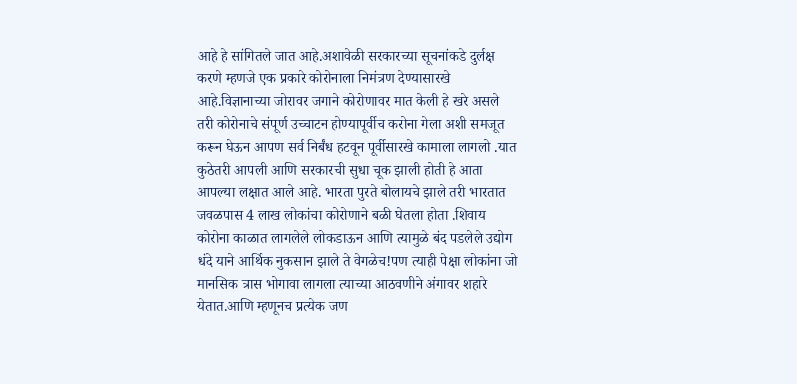आहे हे सांगितले जात आहे.अशावेळी सरकारच्या सूचनांकडे दुर्लक्ष करणे म्हणजे एक प्रकारे कोरोनाला निमंत्रण देण्यासारखे आहे.विज्ञानाच्या जोरावर जगाने कोरोणावर मात केली हे खरे असले तरी कोरोनाचे संपूर्ण उच्चाटन होण्यापूर्वीच करोना गेला अशी समजूत करून घेऊन आपण सर्व निर्बंध हटवून पूर्वीसारखे कामाला लागलो .यात कुठेतरी आपली आणि सरकारची सुधा चूक झाली होती हे आता आपल्या लक्षात आले आहे. भारता पुरते बोलायचे झाले तरी भारतात जवळपास 4 लाख लोकांचा कोरोणाने बळी घेतला होता .शिवाय कोरोना काळात लागलेले लोकडाऊन आणि त्यामुळे बंद पडलेले उद्योग धंदे याने आर्थिक नुकसान झाले ते वेगळेच!पण त्याही पेक्षा लोकांना जो मानसिक त्रास भोगावा लागला त्याच्या आठवणीने अंगावर शहारे येतात.आणि म्हणूनच प्रत्येक जण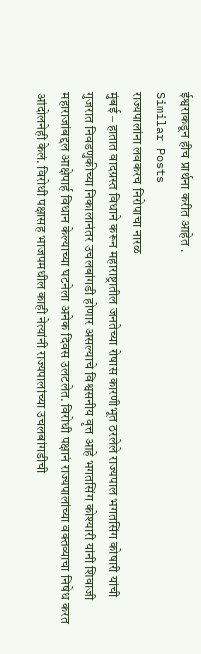ईश्वराकडून हीच प्रार्थना करीत आहेत .
Similar Posts
राज्यपालांना लवकरच निरोपाचा नारळ
मुंबई – हातात वादग्रस्त विधाने करून महाराष्ट्रातील जनतेच्या रोषास कारणीभूत ठरलेले राज्यपाल भगतसिंग कोषारी यांची गुजरात निवडणुकीच्या निकालानंतर उचलबांगडी होणार असल्याचे विश्वसनीय वृत्त आहे भगतसिंग कोश्यारी यांनी शिवाजी महाराजांबद्दल आक्षेपार्ह विधान केल्याच्या घटनेला अनेक दिवस उलटलेत. विरोधी पक्षानं राज्यपालांच्या वक्तव्याचा निषेध करत आंदोलनेही केलं. विरोधी पक्षासह भाजपमधील काही नेत्यांनी राज्यपालांच्या उचलबांगडीची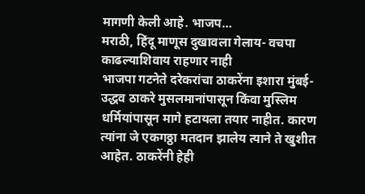मागणी केली आहे. भाजप…
मराठी, हिंदू माणूस दुखावला गेलाय- वचपा काढल्याशिवाय राहणार नाही
भाजपा गटनेते दरेकरांचा ठाकरेंना इशारा मुंबई- उद्धव ठाकरे मुसलमानांपासून किंवा मुस्लिम धर्मियांपासून मागे हटायला तयार नाहीत. कारण त्यांना जे एकगठ्ठा मतदान झालेय त्याने ते खुशीत आहेत. ठाकरेंनी हेही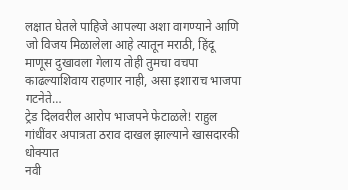लक्षात घेतले पाहिजे आपल्या अशा वागण्याने आणि जो विजय मिळालेला आहे त्यातून मराठी, हिंदू माणूस दुखावला गेलाय तोही तुमचा वचपा काढल्याशिवाय राहणार नाही, असा इशाराच भाजपा गटनेते…
ट्रेड दिलवरील आरोप भाजपने फेटाळले! राहुल गांधींवर अपात्रता ठराव दाखल झाल्याने खासदारकी धोक्यात
नवी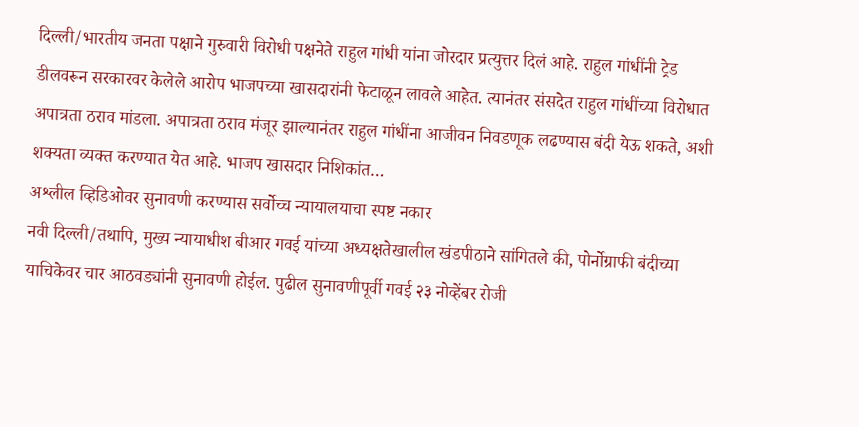दिल्ली/भारतीय जनता पक्षाने गुरुवारी विरोधी पक्षनेते राहुल गांधी यांना जोरदार प्रत्युत्तर दिलं आहे. राहुल गांधींनी ट्रेड डीलवरून सरकारवर केलेले आरोप भाजपच्या खासदारांनी फेटाळून लावले आहेत. त्यानंतर संसदेत राहुल गांधींच्या विरोधात अपात्रता ठराव मांडला. अपात्रता ठराव मंजूर झाल्यानंतर राहुल गांधींना आजीवन निवडणूक लढण्यास बंदी येऊ शकते, अशी शक्यता व्यक्त करण्यात येत आहे. भाजप खासदार निशिकांत…
अश्लील व्हिडिओवर सुनावणी करण्यास सर्वोच्च न्यायालयाचा स्पष्ट नकार
नवी दिल्ली/तथापि, मुख्य न्यायाधीश बीआर गवई यांच्या अध्यक्षतेखालील खंडपीठाने सांगितले की, पोर्नोग्राफी बंदीच्या याचिकेवर चार आठवड्यांनी सुनावणी होईल. पुढील सुनावणीपूर्वी गवई २३ नोव्हेंबर रोजी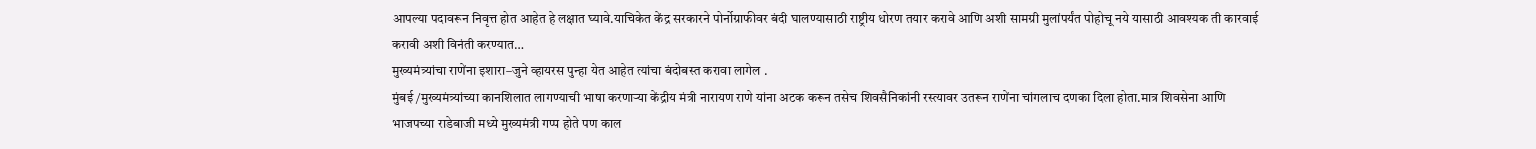आपल्या पदावरून निवृत्त होत आहेत हे लक्षात घ्यावे.याचिकेत केंद्र सरकारने पोर्नोग्राफीवर बंदी घालण्यासाठी राष्ट्रीय धोरण तयार करावे आणि अशी सामग्री मुलांपर्यंत पोहोचू नये यासाठी आवश्यक ती कारवाई करावी अशी विनंती करण्यात…
मुख्यमंत्र्यांचा राणेंना इशारा–जुने व्हायरस पुन्हा येत आहेत त्यांचा बंदोबस्त करावा लागेल .
मुंबई /मुख्यमंत्र्यांच्या कानशिलात लागण्याची भाषा करणाऱ्या केंद्रीय मंत्री नारायण राणे यांना अटक करून तसेच शिवसैनिकांनी रस्त्यावर उतरून राणेंना चांगलाच दणका दिला होता.मात्र शिवसेना आणि भाजपच्या राडेबाजी मध्ये मुख्यमंत्री गप्प होते पण काल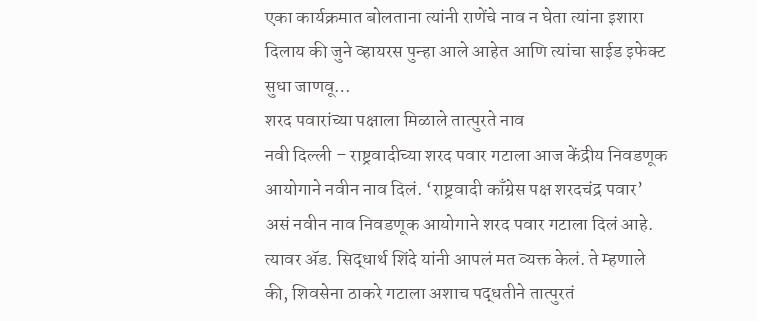एका कार्यक्रमात बोलताना त्यांनी राणेंचे नाव न घेता त्यांना इशारा दिलाय की जुने व्हायरस पुन्हा आले आहेत आणि त्यांचा साईड इफेक्ट सुधा जाणवू…
शरद पवारांच्या पक्षाला मिळाले तात्पुरते नाव
नवी दिल्ली – राष्ट्रवादीच्या शरद पवार गटाला आज केंद्रीय निवडणूक आयोगाने नवीन नाव दिलं. ‘राष्ट्रवादी काँग्रेस पक्ष शरदचंद्र पवार’ असं नवीन नाव निवडणूक आयोगाने शरद पवार गटाला दिलं आहे. त्यावर ॲड. सिद्धार्थ शिंदे यांनी आपलं मत व्यक्त केलं. ते म्हणाले की, शिवसेना ठाकरे गटाला अशाच पद्धतीने तात्पुरतं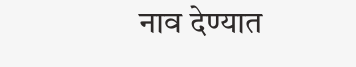नाव देण्यात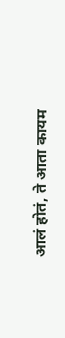आलं होतं, ते आता कायम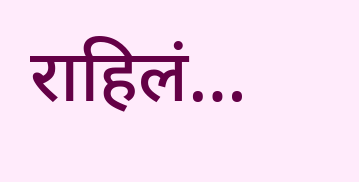राहिलं…